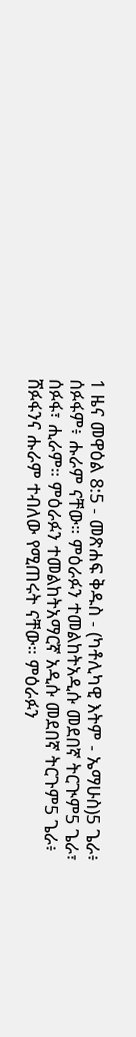1 ዜና መዋዕል 8:5 - መጽሐፍ ቅዱስ - (ካቶሊካዊ እትም - ኤማሁስ)5 ጌራ፥ ሰፉፋም፥ ሑራም ናቸው። ምዕራፉን ተመልከትአዲሱ መደበኛ ትርጒም5 ጌራ፣ ሰፉፋ፣ ሒራም። ምዕራፉን ተመልከትአማርኛ አዲሱ መደበኛ ትርጉም5 ጌራ፥ ሸፉፋንና ሑራም ተብለው የሚጠሩት ናቸው። ምዕራፉን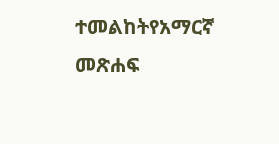ተመልከትየአማርኛ መጽሐፍ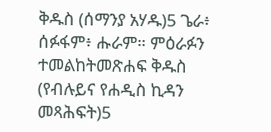ቅዱስ (ሰማንያ አሃዱ)5 ጌራ፥ ሰፉፋም፥ ሑራም። ምዕራፉን ተመልከትመጽሐፍ ቅዱስ (የብሉይና የሐዲስ ኪዳን መጻሕፍት)5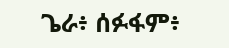ጌራ፥ ሰፉፋም፥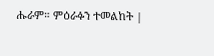ሑራም። ምዕራፉን ተመልከት |